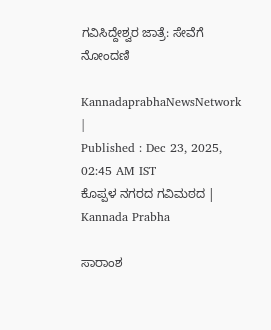ಗವಿಸಿದ್ದೇಶ್ವರ ಜಾತ್ರೆ: ಸೇವೆಗೆ ನೋಂದಣಿ

KannadaprabhaNewsNetwork |
Published : Dec 23, 2025, 02:45 AM IST
ಕೊಪ್ಪಳ ನಗರದ ಗವಿಮಠದ | Kannada Prabha

ಸಾರಾಂಶ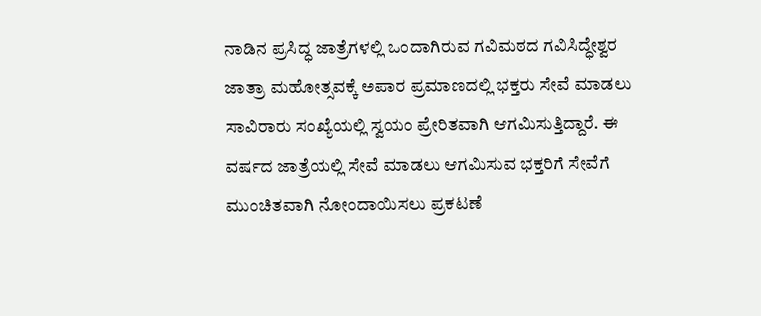ನಾಡಿನ ಪ್ರಸಿದ್ಧ ಜಾತ್ರೆಗಳಲ್ಲಿ ಒಂದಾಗಿರುವ ಗವಿಮಠದ ಗವಿಸಿದ್ಧೇಶ್ವರ ಜಾತ್ರಾ ಮಹೋತ್ಸವಕ್ಕೆ ಅಪಾರ ಪ್ರಮಾಣದಲ್ಲಿ ಭಕ್ತರು ಸೇವೆ ಮಾಡಲು ಸಾವಿರಾರು ಸಂಖ್ಯೆಯಲ್ಲಿ ಸ್ವಯಂ ಪ್ರೇರಿತವಾಗಿ ಆಗಮಿಸುತ್ತಿದ್ದಾರೆ. ಈ ವರ್ಷದ ಜಾತ್ರೆಯಲ್ಲಿ ಸೇವೆ ಮಾಡಲು ಆಗಮಿಸುವ ಭಕ್ತರಿಗೆ ಸೇವೆಗೆ ಮುಂಚಿತವಾಗಿ ನೋಂದಾಯಿಸಲು ಪ್ರಕಟಣೆ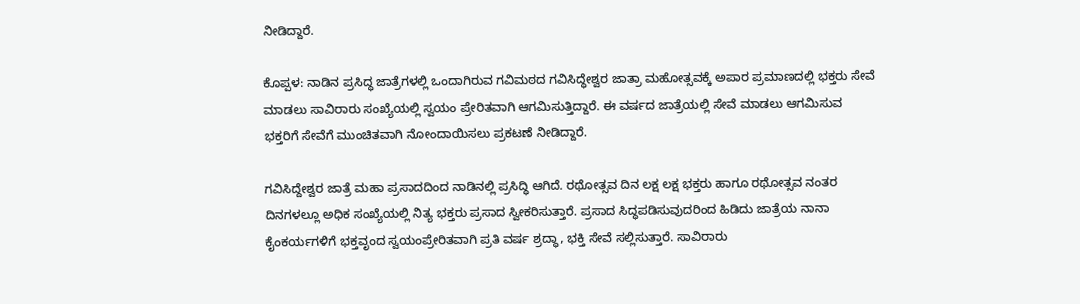ನೀಡಿದ್ದಾರೆ.

ಕೊಪ್ಪಳ: ನಾಡಿನ ಪ್ರಸಿದ್ಧ ಜಾತ್ರೆಗಳಲ್ಲಿ ಒಂದಾಗಿರುವ ಗವಿಮಠದ ಗವಿಸಿದ್ಧೇಶ್ವರ ಜಾತ್ರಾ ಮಹೋತ್ಸವಕ್ಕೆ ಅಪಾರ ಪ್ರಮಾಣದಲ್ಲಿ ಭಕ್ತರು ಸೇವೆ ಮಾಡಲು ಸಾವಿರಾರು ಸಂಖ್ಯೆಯಲ್ಲಿ ಸ್ವಯಂ ಪ್ರೇರಿತವಾಗಿ ಆಗಮಿಸುತ್ತಿದ್ದಾರೆ. ಈ ವರ್ಷದ ಜಾತ್ರೆಯಲ್ಲಿ ಸೇವೆ ಮಾಡಲು ಆಗಮಿಸುವ ಭಕ್ತರಿಗೆ ಸೇವೆಗೆ ಮುಂಚಿತವಾಗಿ ನೋಂದಾಯಿಸಲು ಪ್ರಕಟಣೆ ನೀಡಿದ್ದಾರೆ.

ಗವಿಸಿದ್ದೇಶ್ವರ ಜಾತ್ರೆ ಮಹಾ ಪ್ರಸಾದದಿಂದ ನಾಡಿನಲ್ಲಿ ಪ್ರಸಿದ್ಧಿ ಆಗಿದೆ. ರಥೋತ್ಸವ ದಿನ ಲಕ್ಷ ಲಕ್ಷ ಭಕ್ತರು ಹಾಗೂ ರಥೋತ್ಸವ ನಂತರ ದಿನಗಳಲ್ಲೂ ಅಧಿಕ ಸಂಖ್ಯೆಯಲ್ಲಿ ನಿತ್ಯ ಭಕ್ತರು ಪ್ರಸಾದ ಸ್ವೀಕರಿಸುತ್ತಾರೆ. ಪ್ರಸಾದ ಸಿದ್ಧಪಡಿಸುವುದರಿಂದ ಹಿಡಿದು ಜಾತ್ರೆಯ ನಾನಾ ಕೈಂಕರ್ಯಗಳಿಗೆ ಭಕ್ತವೃಂದ ಸ್ವಯಂಪ್ರೇರಿತವಾಗಿ ಪ್ರತಿ ವರ್ಷ ಶ್ರದ್ಧಾ, ಭಕ್ತಿ ಸೇವೆ ಸಲ್ಲಿಸುತ್ತಾರೆ. ಸಾವಿರಾರು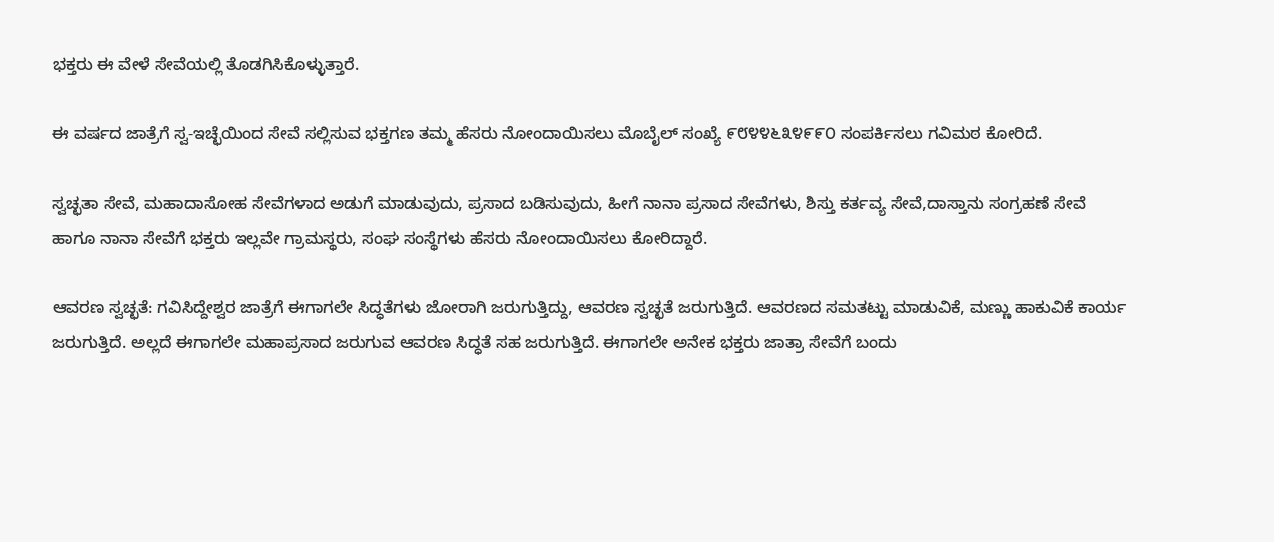ಭಕ್ತರು ಈ ವೇಳೆ ಸೇವೆಯಲ್ಲಿ ತೊಡಗಿಸಿಕೊಳ್ಳುತ್ತಾರೆ.

ಈ ವರ್ಷದ ಜಾತ್ರೆಗೆ ಸ್ವ-ಇಚ್ಛೆಯಿಂದ ಸೇವೆ ಸಲ್ಲಿಸುವ ಭಕ್ತಗಣ ತಮ್ಮ ಹೆಸರು ನೋಂದಾಯಿಸಲು ಮೊಬೈಲ್ ಸಂಖ್ಯೆ ೯೮೪೪೬೩೪೯೯೦ ಸಂಪರ್ಕಿಸಲು ಗವಿಮಠ ಕೋರಿದೆ.

ಸ್ವಚ್ಛತಾ ಸೇವೆ, ಮಹಾದಾಸೋಹ ಸೇವೆಗಳಾದ ಅಡುಗೆ ಮಾಡುವುದು, ಪ್ರಸಾದ ಬಡಿಸುವುದು, ಹೀಗೆ ನಾನಾ ಪ್ರಸಾದ ಸೇವೆಗಳು, ಶಿಸ್ತು ಕರ್ತವ್ಯ ಸೇವೆ,ದಾಸ್ತಾನು ಸಂಗ್ರಹಣೆ ಸೇವೆ ಹಾಗೂ ನಾನಾ ಸೇವೆಗೆ ಭಕ್ತರು ಇಲ್ಲವೇ ಗ್ರಾಮಸ್ಥರು, ಸಂಘ ಸಂಸ್ಥೆಗಳು ಹೆಸರು ನೋಂದಾಯಿಸಲು ಕೋರಿದ್ದಾರೆ.

ಆವರಣ ಸ್ವಚ್ಛತೆ: ಗವಿಸಿದ್ದೇಶ್ವರ ಜಾತ್ರೆಗೆ ಈಗಾಗಲೇ ಸಿದ್ಧತೆಗಳು ಜೋರಾಗಿ ಜರುಗುತ್ತಿದ್ದು, ಆವರಣ ಸ್ವಚ್ಛತೆ ಜರುಗುತ್ತಿದೆ. ಆವರಣದ ಸಮತಟ್ಟು ಮಾಡುವಿಕೆ, ಮಣ್ಣು ಹಾಕುವಿಕೆ ಕಾರ್ಯ ಜರುಗುತ್ತಿದೆ. ಅಲ್ಲದೆ ಈಗಾಗಲೇ ಮಹಾಪ್ರಸಾದ ಜರುಗುವ ಆವರಣ ಸಿದ್ಧತೆ ಸಹ ಜರುಗುತ್ತಿದೆ. ಈಗಾಗಲೇ ಅನೇಕ ಭಕ್ತರು ಜಾತ್ರಾ ಸೇವೆಗೆ ಬಂದು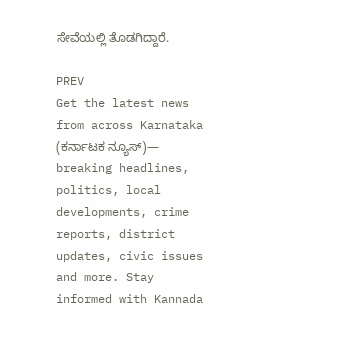ಸೇವೆಯಲ್ಲಿ ತೊಡಗಿದ್ದಾರೆ.

PREV
Get the latest news from across Karnataka (ಕರ್ನಾಟಕ ನ್ಯೂಸ್)— breaking headlines, politics, local developments, crime reports, district updates, civic issues and more. Stay informed with Kannada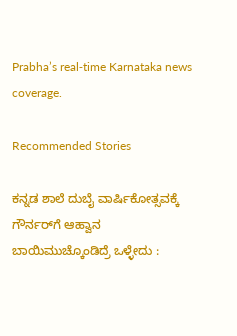Prabha’s real‑time Karnataka news coverage.

Recommended Stories

ಕನ್ನಡ ಶಾಲೆ ದುಬೈ ವಾರ್ಷಿಕೋತ್ಸವಕ್ಕೆ ಗೌರ್ನರ್‌ಗೆ ಆಹ್ವಾನ
ಬಾಯಿಮುಚ್ಕೊಂಡಿದ್ರೆ ಒಳ್ಳೇದು :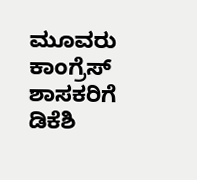ಮೂವರು ಕಾಂಗ್ರೆಸ್ ಶಾಸಕರಿಗೆ ಡಿಕೆಶಿ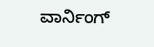ವಾರ್ನಿಂಗ್